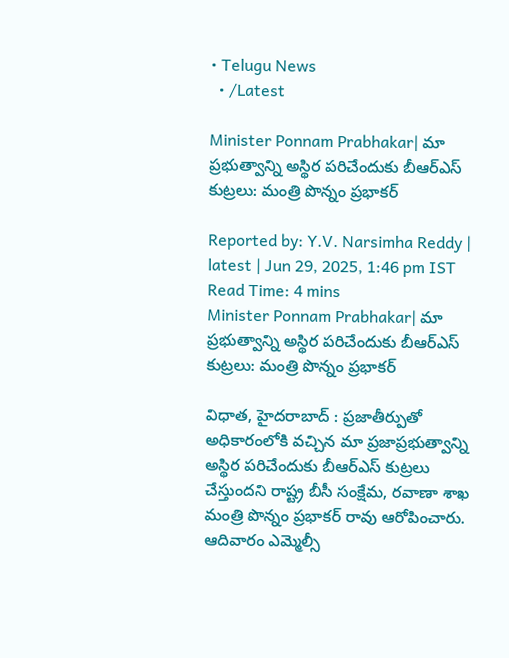• Telugu News
  • /Latest

Minister Ponnam Prabhakar| మా ప్రభుత్వాన్ని అస్థిర పరిచేందుకు బీఆర్ఎస్ కుట్రలు: మంత్రి పొన్నం ప్రభాకర్

Reported by: Y.V. Narsimha Reddy | latest | Jun 29, 2025, 1:46 pm IST
Read Time: 4 mins
Minister Ponnam Prabhakar| మా ప్రభుత్వాన్ని అస్థిర పరిచేందుకు బీఆర్ఎస్ కుట్రలు: మంత్రి పొన్నం ప్రభాకర్

విధాత, హైదరాబాద్ : ప్రజాతీర్పుతో అధికారంలోకి వచ్చిన మా ప్రజాప్రభుత్వాన్ని అస్థిర పరిచేందుకు బీఆర్ఎస్ కుట్రలు చేస్తుందని రాష్ట్ర బీసీ సంక్షేమ, రవాణా శాఖ మంత్రి పొన్నం ప్రభాకర్ రావు ఆరోపించారు. ఆదివారం ఎమ్మెల్సీ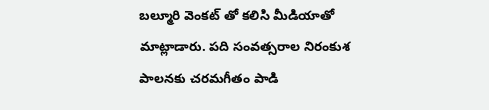బల్మూరి వెంకట్ తో కలిసి మీడియాతో మాట్లాడారు. పది సంవత్సరాల నిరంకుశ పాలనకు చరమగీతం పాడి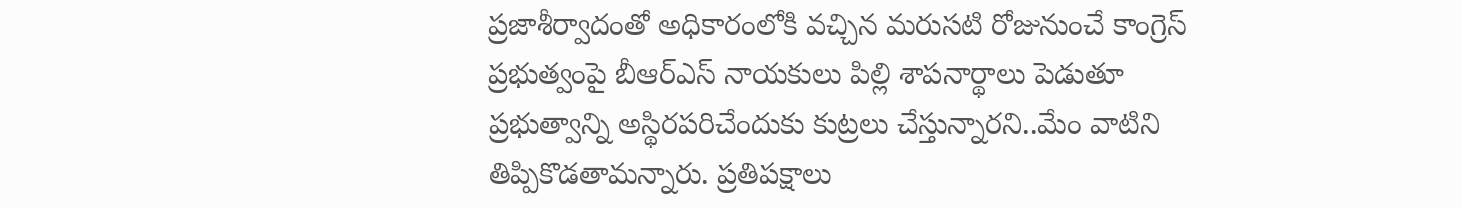ప్రజాశీర్వాదంతో అధికారంలోకి వచ్చిన మరుసటి రోజునుంచే కాంగ్రెస్ ప్రభుత్వంపై బీఆర్ఎస్ నాయకులు పిల్లి శాపనార్థాలు పెడుతూ ప్రభుత్వాన్ని అస్థిరపరిచేందుకు కుట్రలు చేస్తున్నారని..మేం వాటిని తిప్పికొడతామన్నారు. ప్రతిపక్షాలు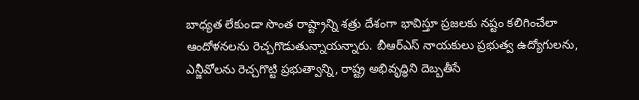బాధ్యత లేకుండా సొంత రాష్ట్రాన్ని శత్రు దేశంగా భావిస్తూ ప్రజలకు నష్టం కలిగించేలా ఆందోళనలను రెచ్చగొడుతున్నాయన్నారు. బీఆర్ఎస్ నాయకులు ప్రభుత్వ ఉద్యోగులను, ఎన్జీవోలను రెచ్చగొట్టి ప్రభుత్వాన్ని, రాష్ట్ర అభివృద్ధిని దెబ్బతీసే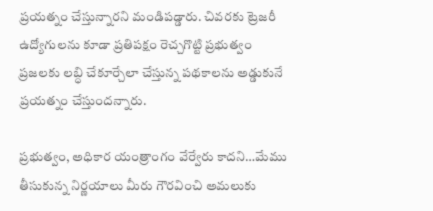ప్రయత్నం చేస్తున్నారని మండిపడ్డారు. చివరకు ట్రెజరీ ఉద్యోగులను కూడా ప్రతిపక్షం రెచ్చగొట్టి ప్రభుత్వం ప్రజలకు లబ్ధి చేకూర్చేలా చేస్తున్న పథకాలను అడ్డుకునే ప్రయత్నం చేస్తుందన్నారు.

ప్రభుత్వం, అధికార యంత్రాంగం వేర్వేరు కాదని…మేము తీసుకున్న నిర్ణయాలు మీరు గౌరవించి అమలుకు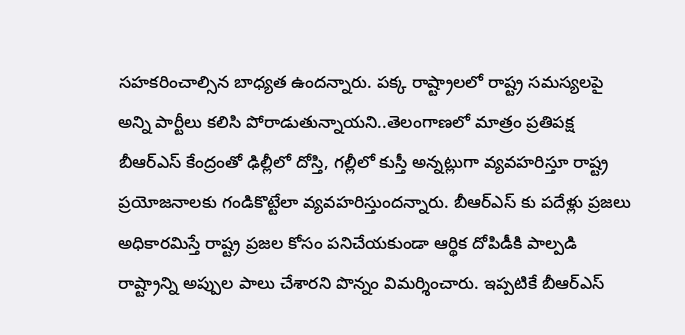సహకరించాల్సిన బాధ్యత ఉందన్నారు. పక్క రాష్ట్రాలలో రాష్ట్ర సమస్యలపై అన్ని పార్టీలు కలిసి పోరాడుతున్నాయని..తెలంగాణలో మాత్రం ప్రతిపక్ష బీఆర్ఎస్ కేంద్రంతో ఢిల్లీలో దోస్తి, గల్లీలో కుస్తీ అన్నట్లుగా వ్యవహరిస్తూ రాష్ట్ర ప్రయోజనాలకు గండికొట్టేలా వ్యవహరిస్తుందన్నారు. బీఆర్ఎస్ కు పదేళ్లు ప్రజలు అధికారమిస్తే రాష్ట్ర ప్రజల కోసం పనిచేయకుండా ఆర్థిక దోపిడీకి పాల్పడి రాష్ట్రాన్ని అప్పుల పాలు చేశారని పొన్నం విమర్శించారు. ఇప్పటికే బీఆర్ఎస్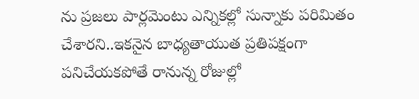ను ప్రజలు పార్లమెంటు ఎన్నికల్లో సున్నాకు పరిమితం చేశారని..ఇకనైన బాధ్యతాయుత ప్రతిపక్షంగా పనిచేయకపోతే రానున్న రోజుల్లో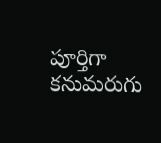పూర్తిగా కనుమరుగు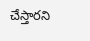చేస్తారని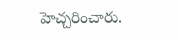హెచ్చరించారు.